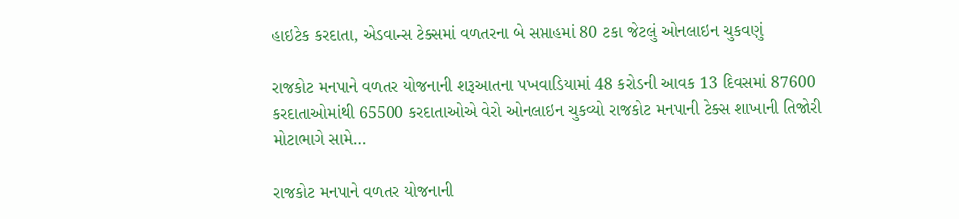હાઇટેક કરદાતા, એડવાન્સ ટેક્સમાં વળતરના બે સપ્તાહમાં 80 ટકા જેટલું ઓનલાઇન ચુકવણું

રાજકોટ મનપાને વળતર યોજનાની શરૂઆતના પખવાડિયામાં 48 કરોડની આવક 13 દિવસમાં 87600 કરદાતાઓમાંથી 65500 કરદાતાઓએ વેરો ઓનલાઇન ચુકવ્યો રાજકોટ મનપાની ટેક્સ શાખાની તિજોરી મોટાભાગે સામે…

રાજકોટ મનપાને વળતર યોજનાની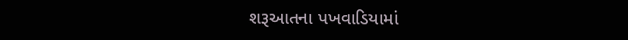શરૂઆતના પખવાડિયામાં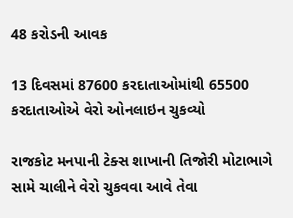48 કરોડની આવક

13 દિવસમાં 87600 કરદાતાઓમાંથી 65500 કરદાતાઓએ વેરો ઓનલાઇન ચુકવ્યો

રાજકોટ મનપાની ટેક્સ શાખાની તિજોરી મોટાભાગે સામે ચાલીને વેરો ચુકવવા આવે તેવા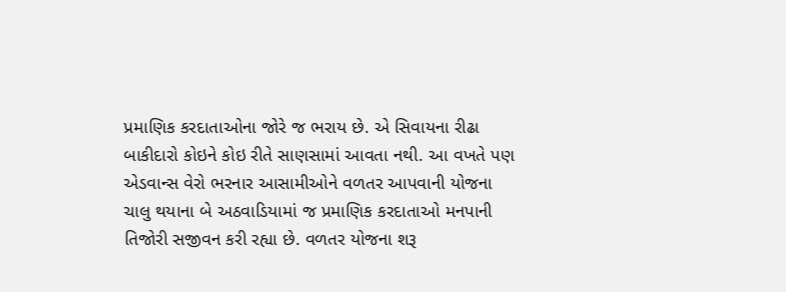પ્રમાણિક કરદાતાઓના જોરે જ ભરાય છે. એ સિવાયના રીઢા બાકીદારો કોઇને કોઇ રીતે સાણસામાં આવતા નથી. આ વખતે પણ એડવાન્સ વેરો ભરનાર આસામીઓને વળતર આપવાની યોજના ચાલુ થયાના બે અઠવાડિયામાં જ પ્રમાણિક કરદાતાઓ મનપાની તિજોરી સજીવન કરી રહ્યા છે. વળતર યોજના શરૂ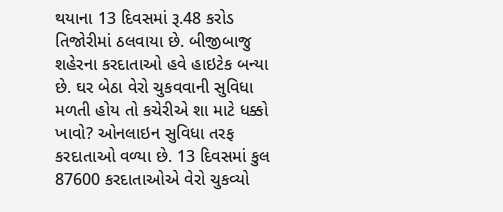થયાના 13 દિવસમાં રૂ.48 કરોડ તિજોરીમાં ઠલવાયા છે. બીજીબાજુ શહેરના કરદાતાઓ હવે હાઇટેક બન્યા છે. ઘર બેઠા વેરો ચુકવવાની સુવિધા મળતી હોય તો કચેરીએ શા માટે ધક્કો ખાવો? ઓનલાઇન સુવિધા તરફ કરદાતાઓ વળ્યા છે. 13 દિવસમાં કુલ 87600 કરદાતાઓએ વેરો ચુકવ્યો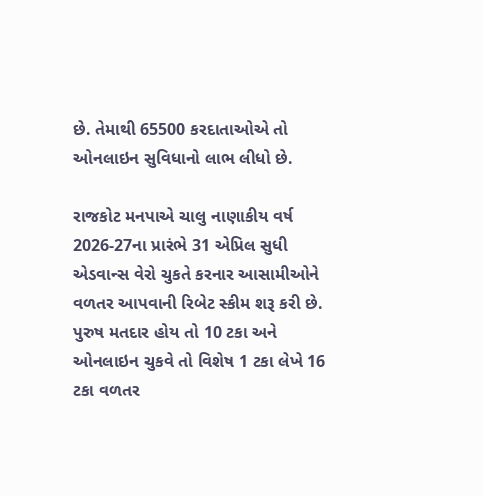છે. તેમાથી 65500 કરદાતાઓએ તો ઓનલાઇન સુવિધાનો લાભ લીધો છે.

રાજકોટ મનપાએ ચાલુ નાણાકીય વર્ષ 2026-27ના પ્રારંભે 31 એપ્રિલ સુધી એડવાન્સ વેરો ચુકતે કરનાર આસામીઓને વળતર આપવાની રિબેટ સ્કીમ શરૂ કરી છે. પુરુષ મતદાર હોય તો 10 ટકા અને ઓનલાઇન ચુકવે તો વિશેષ 1 ટકા લેખે 16 ટકા વળતર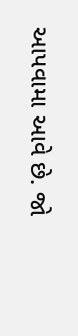આપવામા આવે છે. જો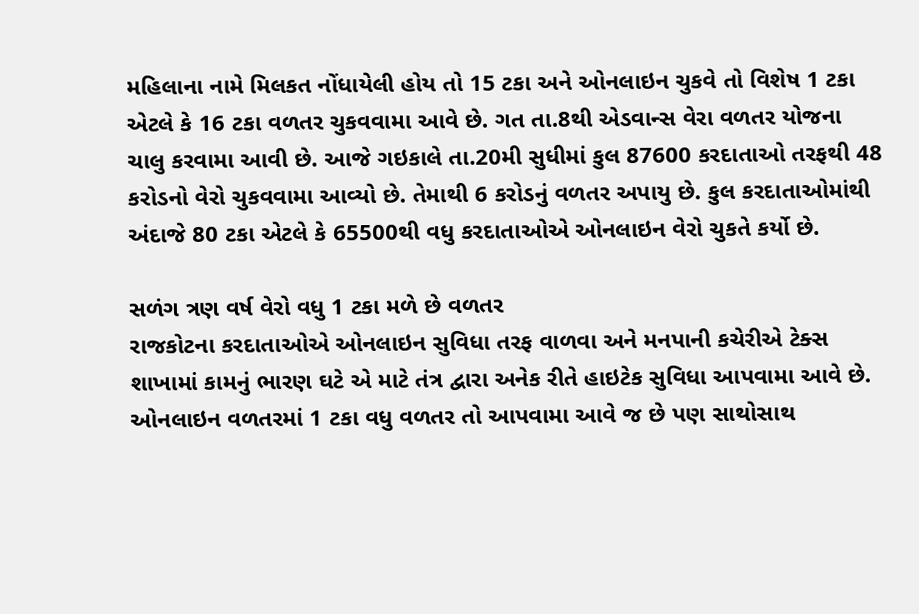મહિલાના નામે મિલકત નોંધાયેલી હોય તો 15 ટકા અને ઓનલાઇન ચુકવે તો વિશેષ 1 ટકા એટલે કે 16 ટકા વળતર ચુકવવામા આવે છે. ગત તા.8થી એડવાન્સ વેરા વળતર યોજના ચાલુ કરવામા આવી છે. આજે ગઇકાલે તા.20મી સુધીમાં કુલ 87600 કરદાતાઓ તરફથી 48 કરોડનો વેરો ચુકવવામા આવ્યો છે. તેમાથી 6 કરોડનું વળતર અપાયુ છે. કુલ કરદાતાઓમાંથી અંદાજે 80 ટકા એટલે કે 65500થી વધુ કરદાતાઓએ ઓનલાઇન વેરો ચુકતે કર્યો છે.

સળંગ ત્રણ વર્ષ વેરો વધુ 1 ટકા મળે છે વળતર
રાજકોટના કરદાતાઓએ ઓનલાઇન સુવિધા તરફ વાળવા અને મનપાની કચેરીએ ટેક્સ શાખામાં કામનું ભારણ ઘટે એ માટે તંત્ર દ્વારા અનેક રીતે હાઇટેક સુવિધા આપવામા આવે છે. ઓનલાઇન વળતરમાં 1 ટકા વધુ વળતર તો આપવામા આવે જ છે પણ સાથોસાથ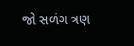જો સળંગ ત્રણ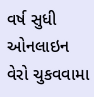વર્ષ સુધી ઓનલાઇન વેરો ચુકવવામા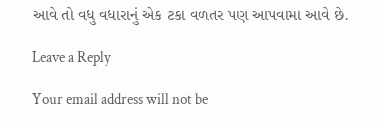આવે તો વધુ વધારાનું એક ટકા વળતર પણ આપવામા આવે છે.

Leave a Reply

Your email address will not be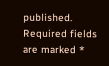published. Required fields are marked *